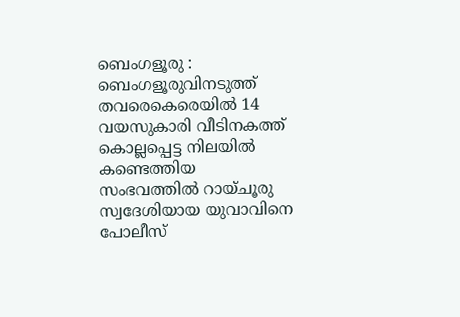ബെംഗളൂരു : ബെംഗളൂരുവിനടുത്ത് തവരെകെരെയിൽ 14 വയസുകാരി വീടിനകത്ത് കൊല്ലപ്പെട്ട നിലയിൽ കണ്ടെത്തിയ സംഭവത്തിൽ റായ്ചൂരു സ്വദേശിയായ യുവാവിനെ പോലീസ്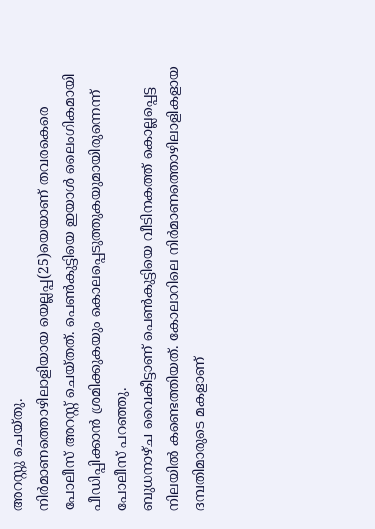അറസ്റ്റു ചെയ്തു.
നിർമാണത്തൊഴിലാളിയായ യെല്ലപ്പ(25)യെയാണ് തവരകെരെ പോലീസ് അറസ്റ്റ് ചെയ്തത്. പെൺകുട്ടിയെ ഇയാൾ ലൈംഗികമായി പീഡിപ്പിക്കാൻ ശ്രമിക്കുകയും കൊലപ്പെടുത്തുകയുമായിരുന്നെന്ന് പോലീസ് പറഞ്ഞു.
ബുധനാഴ്ച വൈകീട്ടാണ് പെൺകുട്ടിയെ വീടിനകത്ത് കൊല്ലപ്പെട്ട നിലയിൽ കണ്ടെത്തിയത്. കോലാറിലെ നിർമാണത്തൊഴിലാളികളായ ദമ്പതിമാരുടെ മകളാണ്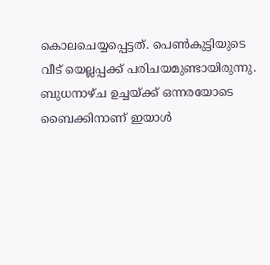കൊലചെയ്യപ്പെട്ടത്. പെൺകുട്ടിയുടെ വീട് യെല്ലപ്പക്ക് പരിചയമുണ്ടായിരുന്നു.
ബുധനാഴ്ച ഉച്ചയ്ക്ക് ഒന്നരയോടെ ബൈക്കിനാണ് ഇയാൾ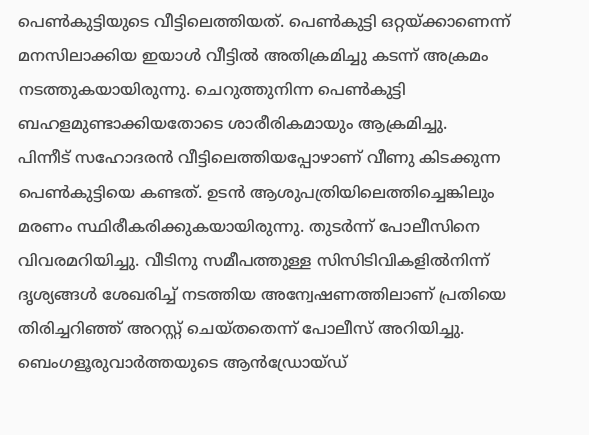പെൺകുട്ടിയുടെ വീട്ടിലെത്തിയത്. പെൺകുട്ടി ഒറ്റയ്ക്കാണെന്ന് മനസിലാക്കിയ ഇയാൾ വീട്ടിൽ അതിക്രമിച്ചു കടന്ന് അക്രമം നടത്തുകയായിരുന്നു. ചെറുത്തുനിന്ന പെൺകുട്ടി ബഹളമുണ്ടാക്കിയതോടെ ശാരീരികമായും ആക്രമിച്ചു.
പിന്നീട് സഹോദരൻ വീട്ടിലെത്തിയപ്പോഴാണ് വീണു കിടക്കുന്ന പെൺകുട്ടിയെ കണ്ടത്. ഉടൻ ആശുപത്രിയിലെത്തിച്ചെങ്കിലും മരണം സ്ഥിരീകരിക്കുകയായിരുന്നു. തുടർന്ന് പോലീസിനെ വിവരമറിയിച്ചു. വീടിനു സമീപത്തുള്ള സിസിടിവികളിൽനിന്ന് ദൃശ്യങ്ങൾ ശേഖരിച്ച് നടത്തിയ അന്വേഷണത്തിലാണ് പ്രതിയെ തിരിച്ചറിഞ്ഞ് അറസ്റ്റ് ചെയ്തതെന്ന് പോലീസ് അറിയിച്ചു.
ബെംഗളൂരുവാർത്തയുടെ ആൻഡ്രോയ്ഡ്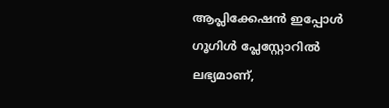ആപ്ലിക്കേഷൻ ഇപ്പോൾ ഗൂഗിൾ പ്ലേസ്റ്റോറിൽ ലഭ്യമാണ്,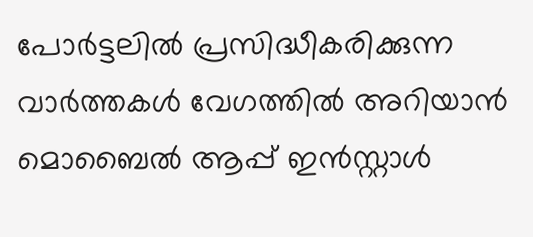പോർട്ടലിൽ പ്രസിദ്ധീകരിക്കുന്ന വാർത്തകൾ വേഗത്തിൽ അറിയാൻ മൊബൈൽ ആപ്പ് ഇൻസ്റ്റാൾ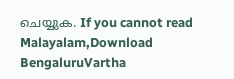ചെയ്യുക. If you cannot read Malayalam,Download BengaluruVartha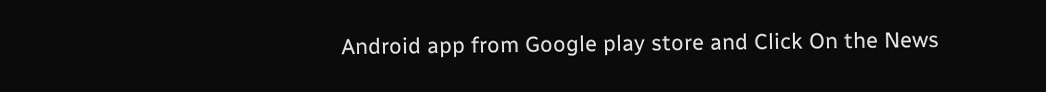Android app from Google play store and Click On the News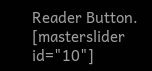Reader Button. [masterslider id="10"]